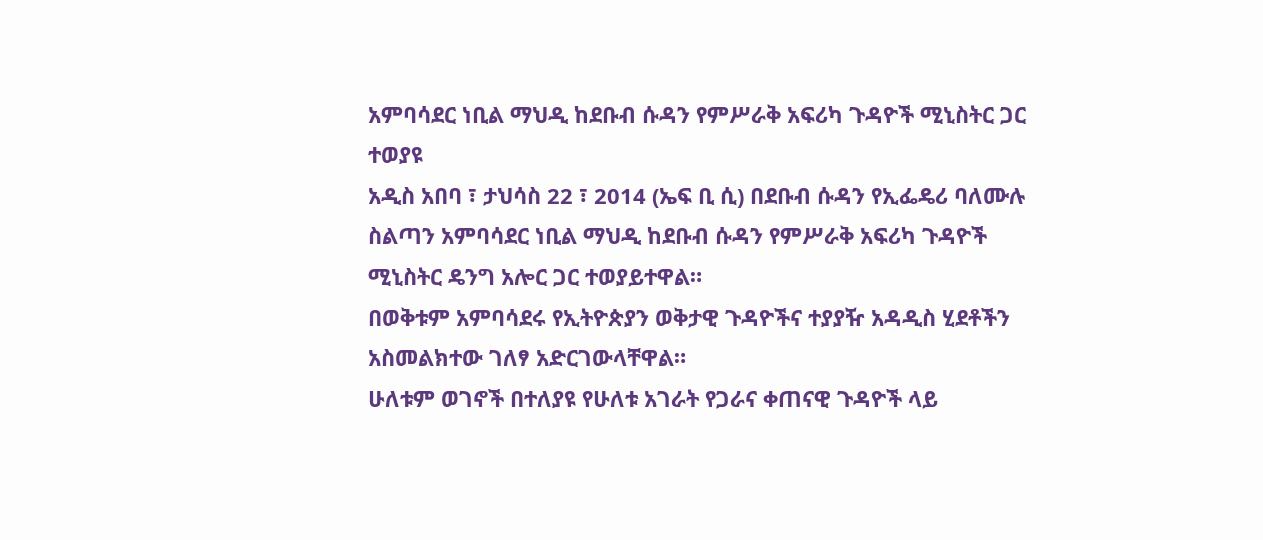አምባሳደር ነቢል ማህዲ ከደቡብ ሱዳን የምሥራቅ አፍሪካ ጉዳዮች ሚኒስትር ጋር ተወያዩ
አዲስ አበባ ፣ ታህሳስ 22 ፣ 2014 (ኤፍ ቢ ሲ) በደቡብ ሱዳን የኢፌዴሪ ባለሙሉ ስልጣን አምባሳደር ነቢል ማህዲ ከደቡብ ሱዳን የምሥራቅ አፍሪካ ጉዳዮች ሚኒስትር ዴንግ አሎር ጋር ተወያይተዋል።
በወቅቱም አምባሳደሩ የኢትዮጵያን ወቅታዊ ጉዳዮችና ተያያዥ አዳዲስ ሂደቶችን አስመልክተው ገለፃ አድርገውላቸዋል።
ሁለቱም ወገኖች በተለያዩ የሁለቱ አገራት የጋራና ቀጠናዊ ጉዳዮች ላይ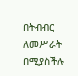በትብብር ለመሥራት በሚያስችሉ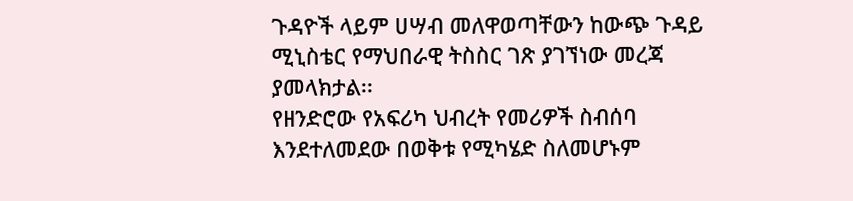ጉዳዮች ላይም ሀሣብ መለዋወጣቸውን ከውጭ ጉዳይ ሚኒስቴር የማህበራዊ ትስስር ገጽ ያገኘነው መረጃ ያመላክታል፡፡
የዘንድሮው የአፍሪካ ህብረት የመሪዎች ስብሰባ እንደተለመደው በወቅቱ የሚካሄድ ስለመሆኑም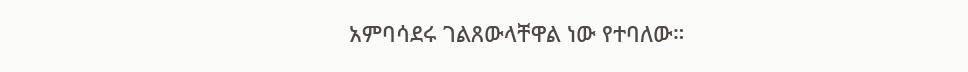አምባሳደሩ ገልጸውላቸዋል ነው የተባለው።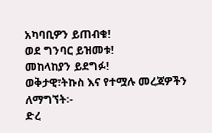አካባቢዎን ይጠብቁ!
ወደ ግንባር ይዝመቱ!
መከላከያን ይደግፉ!
ወቅታዊ፣ትኩስ እና የተሟሉ መረጃዎችን ለማግኘት፡-
ድረ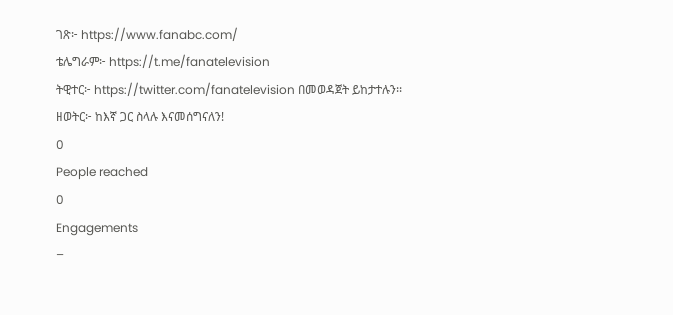ገጽ፦ https://www.fanabc.com/
ቴሌግራም፦ https://t.me/fanatelevision
ትዊተር፦ https://twitter.com/fanatelevision በመወዳጀት ይከታተሉን፡፡
ዘወትር፦ ከእኛ ጋር ስላሉ እናመሰግናለን!
0
People reached
0
Engagements
–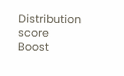Distribution score
Boost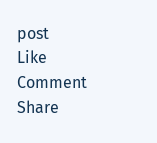post
Like
Comment
Share